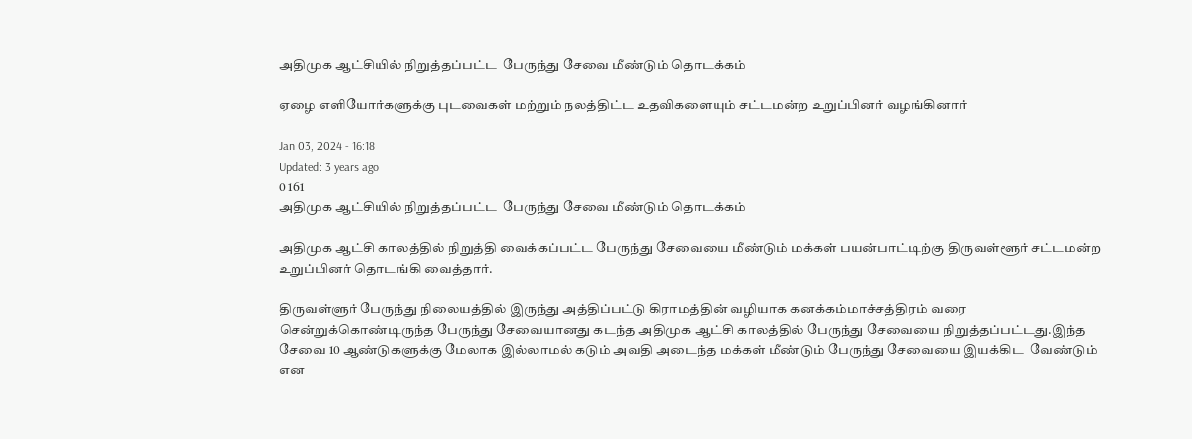அதிமுக ஆட்சியில் நிறுத்தப்பட்ட  பேருந்து சேவை மீண்டும் தொடக்கம்

ஏழை எளியோர்களுக்கு புடவைகள் மற்றும் நலத்திட்ட உதவிகளையும் சட்டமன்ற உறுப்பினர் வழங்கினார்

Jan 03, 2024 - 16:18
Updated: 3 years ago
0 161
அதிமுக ஆட்சியில் நிறுத்தப்பட்ட  பேருந்து சேவை மீண்டும் தொடக்கம்

அதிமுக ஆட்சி காலத்தில் நிறுத்தி வைக்கப்பட்ட பேருந்து சேவையை மீண்டும் மக்கள் பயன்பாட்டிற்கு திருவள்ளூர் சட்டமன்ற உறுப்பினர் தொடங்கி வைத்தார்.

திருவள்ளுர் பேருந்து நிலையத்தில் இருந்து அத்திப்பட்டு கிராமத்தின் வழியாக கனக்கம்மாச்சத்திரம் வரை சென்றுக்கொண்டிருந்த பேருந்து சேவையானது கடந்த அதிமுக ஆட்சி காலத்தில் பேருந்து சேவையை நிறுத்தப்பட்டது.இந்த சேவை 10 ஆண்டுகளுக்கு மேலாக இல்லாமல் கடும் அவதி அடைந்த மக்கள் மீண்டும் பேருந்து சேவையை இயக்கிட  வேண்டும் என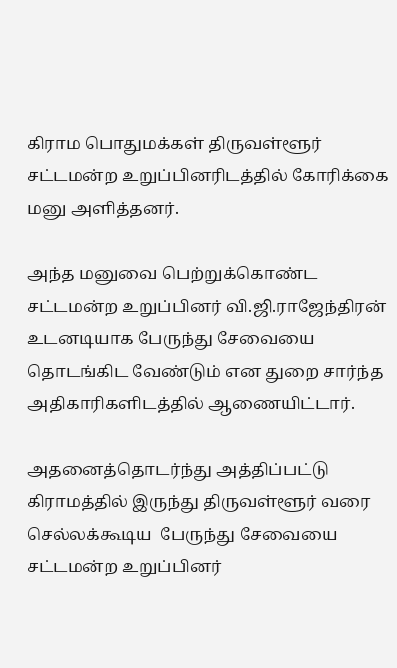கிராம பொதுமக்கள் திருவள்ளூர் சட்டமன்ற உறுப்பினரிடத்தில் கோரிக்கை மனு அளித்தனர்.

அந்த மனுவை பெற்றுக்கொண்ட சட்டமன்ற உறுப்பினர் வி.ஜி.ராஜேந்திரன் உடனடியாக பேருந்து சேவையை தொடங்கிட வேண்டும் என துறை சார்ந்த அதிகாரிகளிடத்தில் ஆணையிட்டார்.

அதனைத்தொடர்ந்து அத்திப்பட்டு கிராமத்தில் இருந்து திருவள்ளூர் வரை செல்லக்கூடிய  பேருந்து சேவையை சட்டமன்ற உறுப்பினர்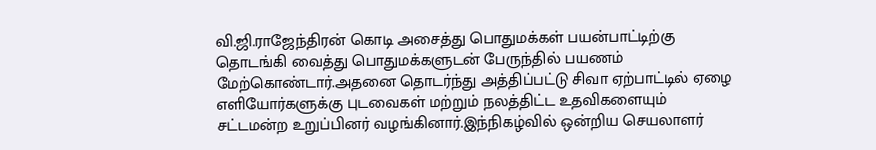வி.ஜி.ராஜேந்திரன் கொடி அசைத்து பொதுமக்கள் பயன்பாட்டிற்கு தொடங்கி வைத்து பொதுமக்களுடன் பேருந்தில் பயணம் மேற்கொண்டார்.அதனை தொடர்ந்து அத்திப்பட்டு சிவா ஏற்பாட்டில் ஏழை எளியோர்களுக்கு புடவைகள் மற்றும் நலத்திட்ட உதவிகளையும் சட்டமன்ற உறுப்பினர் வழங்கினார்.இந்நிகழ்வில் ஒன்றிய செயலாளர்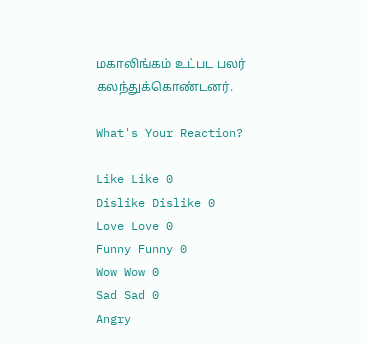மகாலிங்கம் உட்பட பலர் கலந்துக்கொண்டனர்.

What's Your Reaction?

Like Like 0
Dislike Dislike 0
Love Love 0
Funny Funny 0
Wow Wow 0
Sad Sad 0
Angry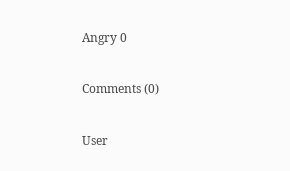Angry 0

Comments (0)

User